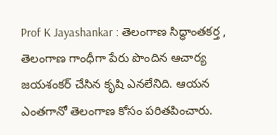Prof K Jayashankar : తెలంగాణ సిద్ధాంతకర్త , తెలంగాణ గాంధీగా పేరు పొందిన ఆచార్య జయశంకర్ చేసిన కృషి ఎనలేనిది. ఆయన ఎంతగానో తెలంగాణ కోసం పరితపించారు.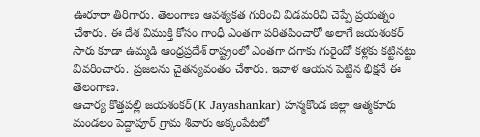ఊరూరా తిరిగారు. తెలంగాణ ఆవశ్యకత గురించి విడమరిచి చెప్పే ప్రయత్నం చేశారు. ఈ దేశ విముక్తి కోసం గాంధీ ఎంతగా పరితపించారో అలాగే జయశంకర్ సారు కూడా ఉమ్మడి ఆంధ్రప్రదేశ్ రాష్ట్రంలో ఎంతగా దగాకు గురైందో కళ్లకు కట్టినట్టు వివరించారు. ప్రజలను చైతన్యవంతం చేశారు. ఇవాళ ఆయన పెట్టిన భిక్షనే ఈ తెలంగాణ.
ఆచార్య కొత్తపల్లి జయశంకర్(K Jayashankar) హన్మకొండ జిల్లా ఆత్మకూరు మండలం పెద్దాపూర్ గ్రామ శివారు అక్కంపేటలో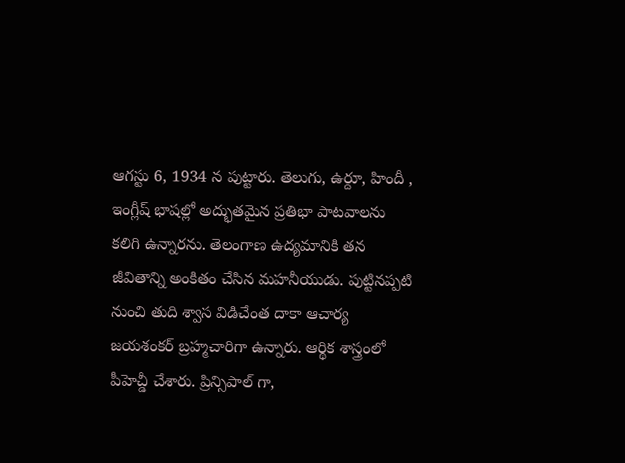ఆగస్టు 6, 1934 న పుట్టారు. తెలుగు, ఉర్దూ, హిందీ , ఇంగ్లీష్ భాషల్లో అద్భుతమైన ప్రతిభా పాటవాలను కలిగి ఉన్నారను. తెలంగాణ ఉద్యమానికి తన జీవితాన్ని అంకితం చేసిన మహనీయుడు. పుట్టినప్పటి నుంచి తుది శ్వాస విడిచేంత దాకా ఆచార్య జయశంకర్ బ్రహ్మచారిగా ఉన్నారు. ఆర్థిక శాస్త్రంలో పీహెచ్డీ చేశారు. ప్రిన్సిపాల్ గా,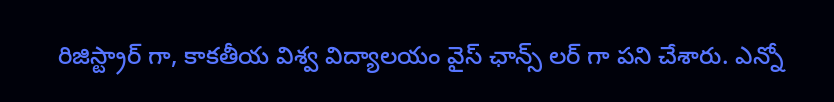రిజిస్ట్రార్ గా, కాకతీయ విశ్వ విద్యాలయం వైస్ ఛాన్స్ లర్ గా పని చేశారు. ఎన్నో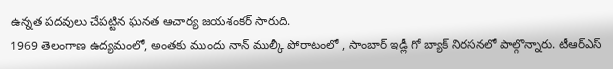ఉన్నత పదవులు చేపట్టిన ఘనత ఆచార్య జయశంకర్ సారుది.
1969 తెలంగాణ ఉద్యమంలో, అంతకు ముందు నాన్ ముల్కీ పోరాటంలో , సాంబార్ ఇడ్లీ గో బ్యాక్ నిరసనలో పాల్గొన్నారు. టీఆర్ఎస్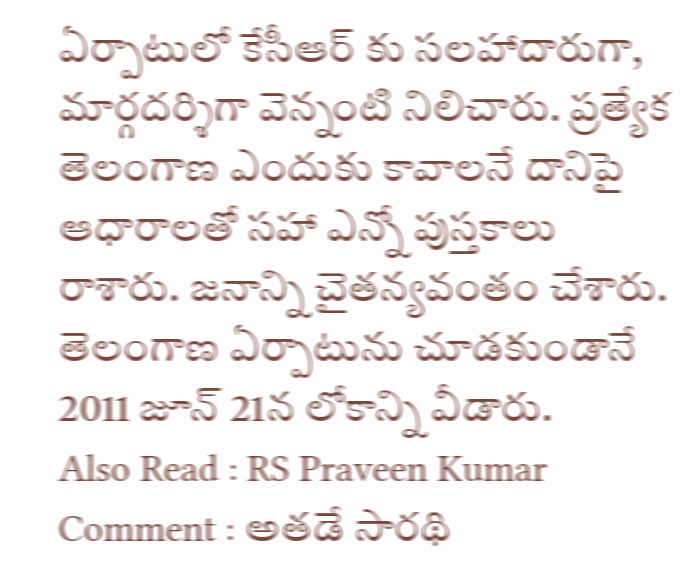ఏర్పాటులో కేసీఆర్ కు సలహాదారుగా, మార్గదర్శిగా వెన్నంటి నిలిచారు. ప్రత్యేక తెలంగాణ ఎందుకు కావాలనే దానిపై ఆధారాలతో సహా ఎన్నో పుస్తకాలు రాశారు. జనాన్ని చైతన్యవంతం చేశారు. తెలంగాణ ఏర్పాటును చూడకుండానే 2011 జూన్ 21న లోకాన్ని వీడారు.
Also Read : RS Praveen Kumar Comment : అతడే సారథి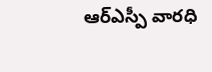ఆర్ఎస్పీ వారధి